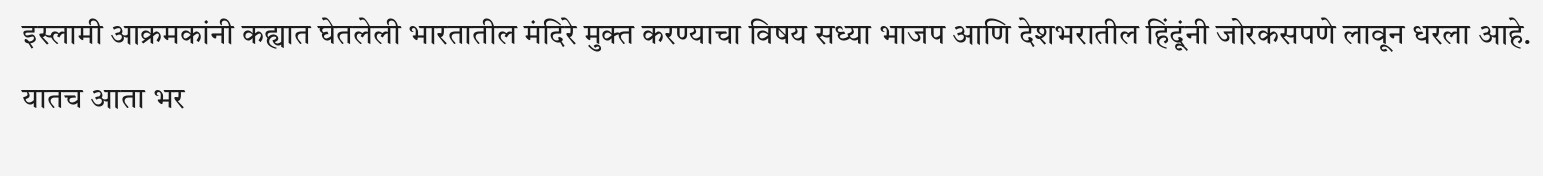इस्लामी आक्रमकांनी कह्यात घेतलेली भारतातील मंदिरे मुक्त करण्याचा विषय सध्या भाजप आणि देशभरातील हिंदूंनी जोरकसपणे लावून धरला आहे. यातच आता भर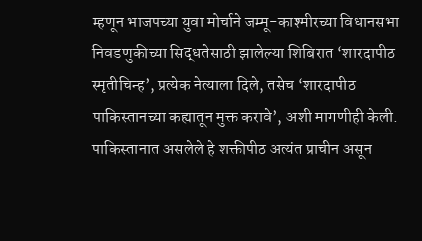म्हणून भाजपच्या युवा मोर्चाने जम्मू-काश्मीरच्या विधानसभा निवडणुकीच्या सिद्धतेसाठी झालेल्या शिबिरात ‘शारदापीठ स्मृतीचिन्ह’, प्रत्येक नेत्याला दिले, तसेच ‘शारदापीठ पाकिस्तानच्या कह्यातून मुक्त करावे’, अशी मागणीही केली. पाकिस्तानात असलेले हे शक्तीपीठ अत्यंत प्राचीन असून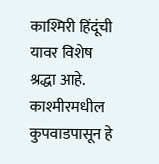काश्मिरी हिंदूंची यावर विशेष श्रद्धा आहे. काश्मीरमधील कुपवाडपासून हे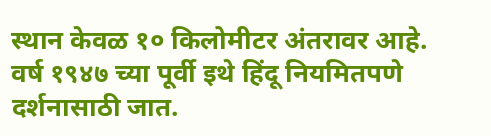स्थान केवळ १० किलोमीटर अंतरावर आहे. वर्ष १९४७ च्या पूर्वी इथे हिंदू नियमितपणे दर्शनासाठी जात.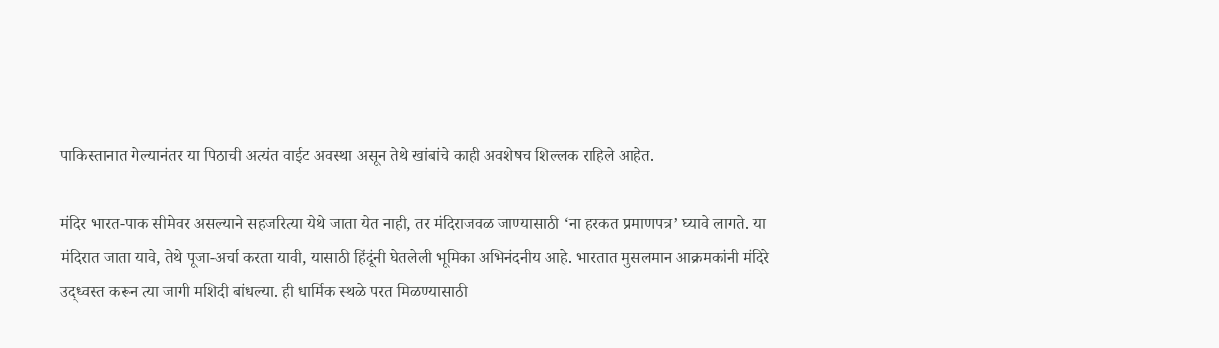पाकिस्तानात गेल्यानंतर या पिठाची अत्यंत वाईट अवस्था असून तेथे खांबांचे काही अवशेषच शिल्लक राहिले आहेत.

मंदिर भारत-पाक सीमेवर असल्याने सहजरित्या येथे जाता येत नाही, तर मंदिराजवळ जाण्यासाठी ‘ना हरकत प्रमाणपत्र’ घ्यावे लागते. या मंदिरात जाता यावे, तेथे पूजा-अर्चा करता यावी, यासाठी हिंदूंनी घेतलेली भूमिका अभिनंदनीय आहे. भारतात मुसलमान आक्रमकांनी मंदिरे उद्ध्वस्त करून त्या जागी मशिदी बांधल्या. ही धार्मिक स्थळे परत मिळण्यासाठी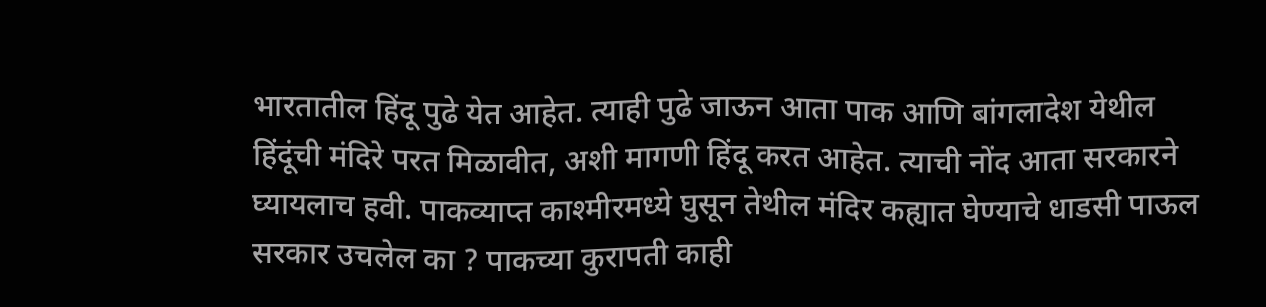भारतातील हिंदू पुढे येत आहेत. त्याही पुढे जाऊन आता पाक आणि बांगलादेश येथील हिंदूंची मंदिरे परत मिळावीत, अशी मागणी हिंदू करत आहेत. त्याची नोंद आता सरकारने घ्यायलाच हवी. पाकव्याप्त काश्मीरमध्ये घुसून तेथील मंदिर कह्यात घेण्याचे धाडसी पाऊल सरकार उचलेल का ? पाकच्या कुरापती काही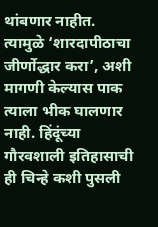थांबणार नाहीत. त्यामुळे ‘शारदापीठाचा जीर्णोद्धार करा’, अशी मागणी केल्यास पाक त्याला भीक घालणार नाही. हिंदूंच्या गौरवशाली इतिहासाची ही चिन्हे कशी पुसली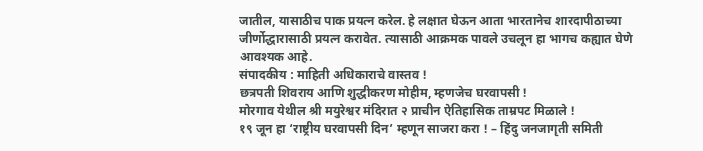जातील, यासाठीच पाक प्रयत्न करेल. हे लक्षात घेऊन आता भारतानेच शारदापीठाच्या जीर्णोद्धारासाठी प्रयत्न करावेत. त्यासाठी आक्रमक पावले उचलून हा भागच कह्यात घेणे आवश्यक आहे.
संपादकीय : माहिती अधिकाराचे वास्तव !
छत्रपती शिवराय आणि शुद्धीकरण मोहीम, म्हणजेच घरवापसी !
मोरगाव येथील श्री मयुरेश्वर मंदिरात २ प्राचीन ऐतिहासिक ताम्रपट मिळाले !
१९ जून हा ‘राष्ट्रीय घरवापसी दिन’ म्हणून साजरा करा ! – हिंदु जनजागृती समिती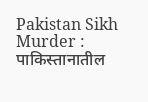Pakistan Sikh Murder : पाकिस्तानातील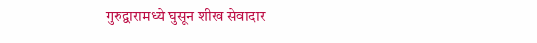गुरुद्वारामध्ये घुसून शीख सेवादार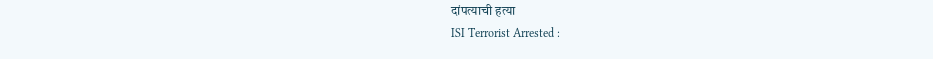दांपत्याची हत्या
ISI Terrorist Arrested :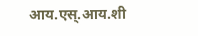आय.एस्.आय.शी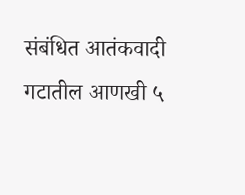संबंधित आतंकवादी गटातील आणखी ५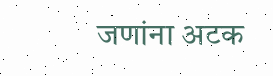जणांना अटक